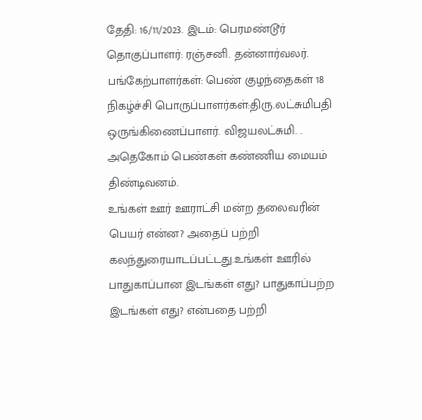தேதி: 16/11/2023. இடம்: பெரமண்டூர்
தொகுப்பாளர்: ரஞ்சனி. தன்னார்வலர்.
பங்கேற்பாளர்கள்: பெண் குழந்தைகள் 18
நிகழ்ச்சி பொருப்பாளர்கள்:திரு.லட்சுமிபதி ஒருங்கிணைப்பாளர். விஜயலட்சுமி. . அதெகோம் பெண்கள் கண்ணிய மையம் திண்டிவனம்.
உங்கள் ஊர் ஊராட்சி மன்ற தலைவரின் பெயர் என்ன? அதைப் பற்றி கலந்துரையாடப்பட்டது.உங்கள் ஊரில் பாதுகாப்பான இடங்கள் எது? பாதுகாப்பற்ற இடங்கள் எது? என்பதை பற்றி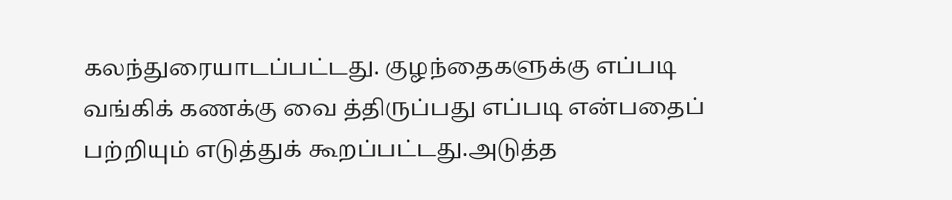கலந்துரையாடப்பட்டது. குழந்தைகளுக்கு எப்படி வங்கிக் கணக்கு வை த்திருப்பது எப்படி என்பதைப் பற்றியும் எடுத்துக் கூறப்பட்டது.அடுத்த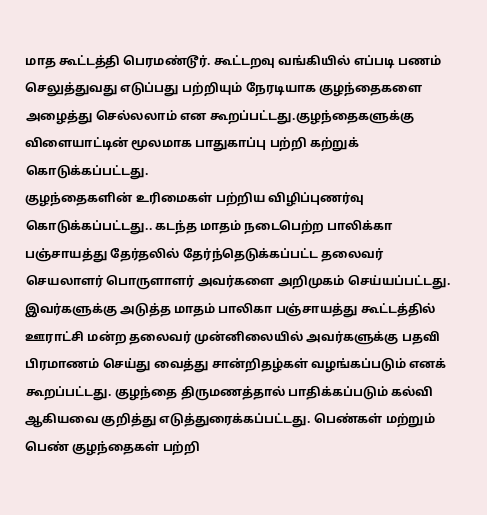மாத கூட்டத்தி பெரமண்டூர். கூட்டறவு வங்கியில் எப்படி பணம் செலுத்துவது எடுப்பது பற்றியும் நேரடியாக குழந்தைகளை அழைத்து செல்லலாம் என கூறப்பட்டது.குழந்தைகளுக்கு விளையாட்டின் மூலமாக பாதுகாப்பு பற்றி கற்றுக் கொடுக்கப்பட்டது.
குழந்தைகளின் உரிமைகள் பற்றிய விழிப்புணர்வு கொடுக்கப்பட்டது.. கடந்த மாதம் நடைபெற்ற பாலிக்கா பஞ்சாயத்து தேர்தலில் தேர்ந்தெடுக்கப்பட்ட தலைவர் செயலாளர் பொருளாளர் அவர்களை அறிமுகம் செய்யப்பட்டது. இவர்களுக்கு அடுத்த மாதம் பாலிகா பஞ்சாயத்து கூட்டத்தில் ஊராட்சி மன்ற தலைவர் முன்னிலையில் அவர்களுக்கு பதவி பிரமாணம் செய்து வைத்து சான்றிதழ்கள் வழங்கப்படும் எனக் கூறப்பட்டது. குழந்தை திருமணத்தால் பாதிக்கப்படும் கல்வி ஆகியவை குறித்து எடுத்துரைக்கப்பட்டது. பெண்கள் மற்றும் பெண் குழந்தைகள் பற்றி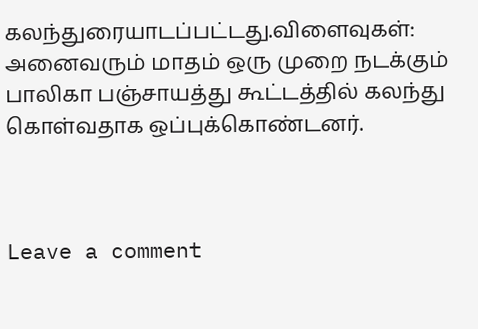கலந்துரையாடப்பட்டது.விளைவுகள்: அனைவரும் மாதம் ஒரு முறை நடக்கும் பாலிகா பஞ்சாயத்து கூட்டத்தில் கலந்து கொள்வதாக ஒப்புக்கொண்டனர்.



Leave a comment